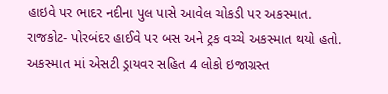હાઇવે પર ભાદર નદીના પુલ પાસે આવેલ ચોકડી પર અકસ્માત.
રાજકોટ- પોરબંદર હાઈવે પર બસ અને ટ્રક વચ્ચે અકસ્માત થયો હતો. અકસ્માત માં એસટી ડ્રાયવર સહિત 4 લોકો ઇજાગ્રસ્ત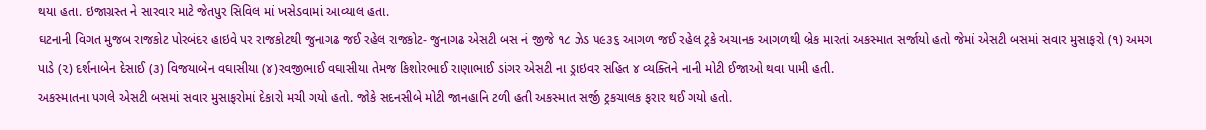થયા હતા. ઇજાગ્રસ્ત ને સારવાર માટે જેતપુર સિવિલ માં ખસેડવામાં આવ્યાલ હતા.
ઘટનાની વિગત મુજબ રાજકોટ પોરબંદર હાઇવે પર રાજકોટથી જુનાગઢ જઈ રહેલ રાજકોટ- જુનાગઢ એસટી બસ નં જીજે ૧૮ ઝેડ ૫૯૩૬ આગળ જઈ રહેલ ટ્રકે અચાનક આગળથી બ્રેક મારતાં અકસ્માત સર્જાયો હતો જેમાં એસટી બસમાં સવાર મુસાફરો (૧) અમગ પાડે (૨) દર્શનાબેન દેસાઈ (૩) વિજયાબેન વઘાસીયા (૪)રવજીભાઈ વઘાસીયા તેમજ કિશોરભાઈ રાણાભાઈ ડાંગર એસટી ના ડ્રાઇવર સહિત ૪ વ્યક્તિને નાની મોટી ઈજાઓ થવા પામી હતી.
અકસ્માતના પગલે એસટી બસમાં સવાર મુસાફરોમાં દેકારો મચી ગયો હતો. જોકે સદનસીબે મોટી જાનહાનિ ટળી હતી અકસ્માત સર્જી ટ્રકચાલક ફરાર થઈ ગયો હતો.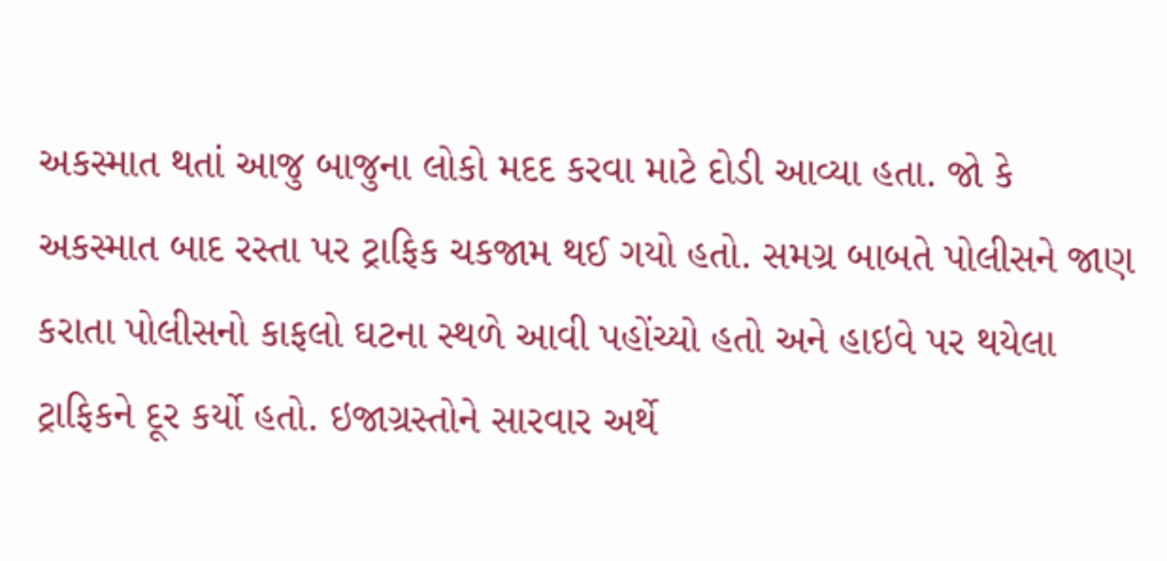અકસ્માત થતાં આજુ બાજુના લોકો મદદ કરવા માટે દોડી આવ્યા હતા. જો કે અકસ્માત બાદ રસ્તા પર ટ્રાફિક ચકજામ થઈ ગયો હતો. સમગ્ર બાબતે પોલીસને જાણ કરાતા પોલીસનો કાફલો ઘટના સ્થળે આવી પહોંચ્યો હતો અને હાઇવે પર થયેલા ટ્રાફિકને દૂર કર્યો હતો. ઇજાગ્રસ્તોને સારવાર અર્થે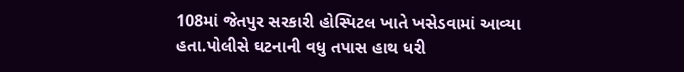108માં જેતપુર સરકારી હોસ્પિટલ ખાતે ખસેડવામાં આવ્યા હતા.પોલીસે ઘટનાની વધુ તપાસ હાથ ધરી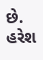છે.
હરેશ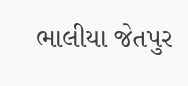ભાલીયા જેતપુર